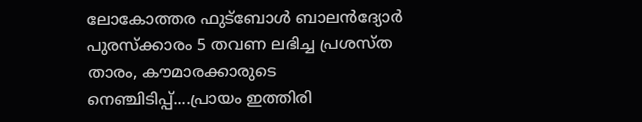ലോകോത്തര ഫുട്ബോൾ ബാലൻദ്യോർ പുരസ്ക്കാരം 5 തവണ ലഭിച്ച പ്രശസ്ത താരം, കൗമാരക്കാരുടെ നെഞ്ചിടിപ്പ്....പ്രായം ഇത്തിരി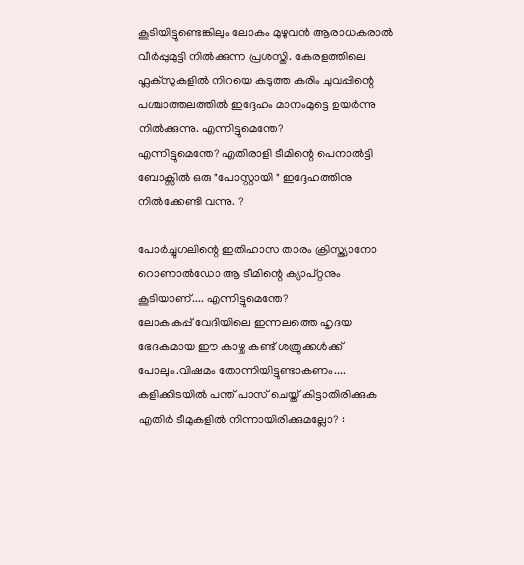കൂടിയിട്ടുണ്ടെങ്കിലും ലോകം മുഴുവൻ ആരാധകരാൽ വീർപ്പുമുട്ടി നിൽക്കുന്ന പ്രശസ്തി. കേരളത്തിലെ ഫ്ലക്സുകളിൽ നിറയെ കടുത്ത കരിം ചുവപ്പിന്റെ പശ്ചാത്തലത്തിൽ ഇദ്ദേഹം മാനംമുട്ടെ ഉയർന്നു നിൽക്കുന്നു. എന്നിട്ടുമെന്തേ?
എന്നിട്ടുമെന്തേ? എതിരാളി ടീമിന്റെ പെനാൽട്ടി ബോക്സിൽ ഒരു "പോസ്റ്റായി " ഇദ്ദേഹത്തിനു നിൽക്കേണ്ടി വന്നു. ?

പോർച്ചുഗലിന്റെ ഇതിഹാസ താരം ക്രിസ്ത്യാനോ റൊണാൽഡോ ആ ടീമിന്റെ ക്യാപ്റ്റനും കൂടിയാണ്.... എന്നിട്ടുമെന്തേ?
ലോകകപ്പ് വേദിയിലെ ഇന്നലത്തെ ഹൃദയ ഭേദകമായ ഈ കാഴ്ച കണ്ട് ശത്രുക്കൾക്ക് പോലും.വിഷമം തോന്നിയിട്ടുണ്ടാകണം....
കളിക്കിടയിൽ പന്ത് പാസ് ചെയ്ത് കിട്ടാതിരിക്കുക എതിർ ടീമുകളിൽ നിന്നായിരിക്കുമല്ലോ? :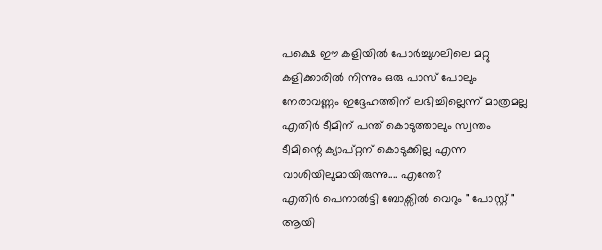പക്ഷെ ഈ കളിയിൽ പോർച്ചുഗലിലെ മറ്റു കളിക്കാരിൽ നിന്നും ഒരു പാസ് പോലും നേരാവണ്ണം ഇദ്ദേഹത്തിന് ലഭിച്ചില്ലെന്ന് മാത്രമല്ല എതിർ ടീമിന് പന്ത് കൊടുത്താലും സ്വന്തം ടീമിന്റെ ക്യാപ്റ്റന് കൊടുക്കില്ല എന്ന വാശിയിലുമായിരുന്നു.... എന്തേ?
എതിർ പെനാൽട്ടി ബോക്സിൽ വെറും " പോസ്റ്റ് " ആയി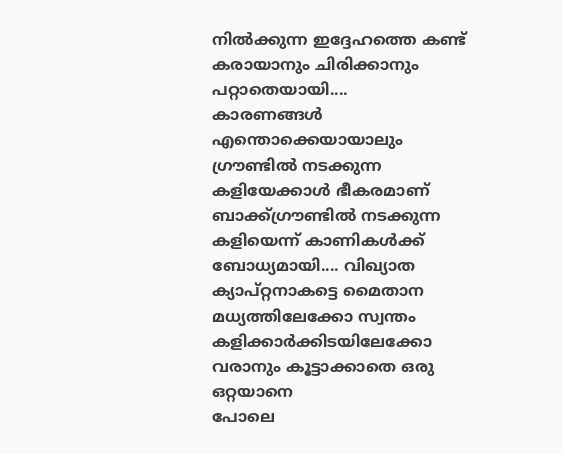നിൽക്കുന്ന ഇദ്ദേഹത്തെ കണ്ട് കരായാനും ചിരിക്കാനും പറ്റാതെയായി....
കാരണങ്ങൾ എന്തൊക്കെയായാലും ഗ്രൗണ്ടിൽ നടക്കുന്ന കളിയേക്കാൾ ഭീകരമാണ് ബാക്ക്ഗ്രൗണ്ടിൽ നടക്കുന്ന കളിയെന്ന് കാണികൾക്ക് ബോധ്യമായി.... വിഖ്യാത ക്യാപ്റ്റനാകട്ടെ മൈതാന മധ്യത്തിലേക്കോ സ്വന്തം കളിക്കാർക്കിടയിലേക്കോ വരാനും കൂട്ടാക്കാതെ ഒരു ഒറ്റയാനെ
പോലെ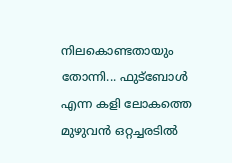നിലകൊണ്ടതായും തോന്നി... ഫുട്ബോൾ എന്ന കളി ലോകത്തെ മുഴുവൻ ഒറ്റച്ചരടിൽ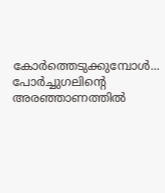കോർത്തെടുക്കുമ്പോൾ... പോർച്ചുഗലിന്റെ അരഞ്ഞാണത്തിൽ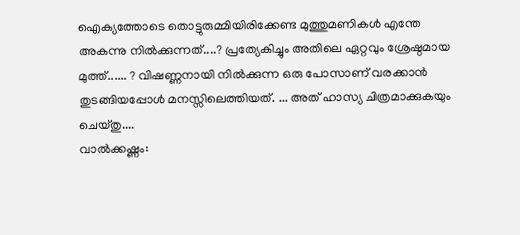ഐക്യത്തോടെ തൊട്ടുരുമ്മിയിരിക്കേണ്ട മുത്തുമണികൾ എന്തേ അകന്നു നിൽക്കുന്നത്....? പ്രത്യേകിച്ചും അതിലെ ഏറ്റവും ശ്രേഷ്ഠമായ മുത്ത്...... ? വിഷണ്ണനായി നിൽക്കുന്ന ഒരു പോസാണ് വരക്കാൻ തുടങ്ങിയപ്പോൾ മനസ്സിലെത്തിയത്. ... അത് ഹാസ്യ ചിത്രമാക്കുകയും ചെയ്തു....
വാൽക്കഷ്ണം: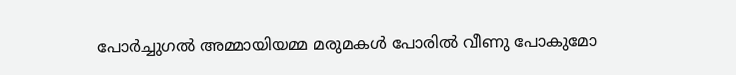പോർച്ചുഗൽ അമ്മായിയമ്മ മരുമകൾ പോരിൽ വീണു പോകുമോ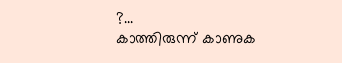?...
കാത്തിരുന്ന് കാണുക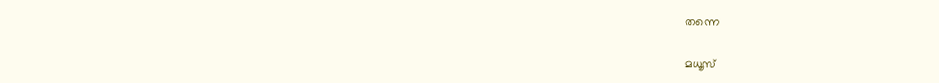തന്നെ

മധൂസ്